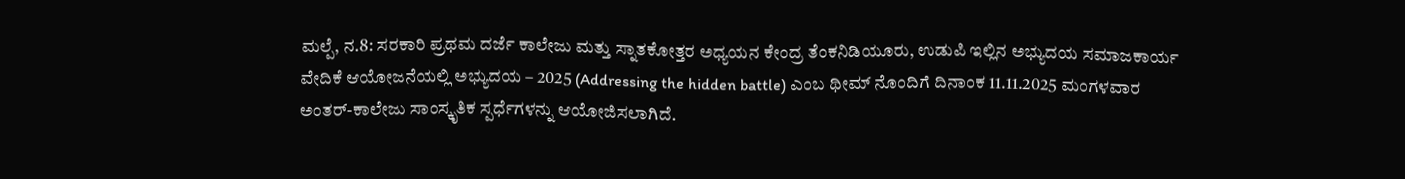ಮಲ್ಪೆ, ನ.8: ಸರಕಾರಿ ಪ್ರಥಮ ದರ್ಜೆ ಕಾಲೇಜು ಮತ್ತು ಸ್ನಾತಕೋತ್ತರ ಅಧ್ಯಯನ ಕೇಂದ್ರ ತೆಂಕನಿಡಿಯೂರು, ಉಡುಪಿ ಇಲ್ಲಿನ ಅಭ್ಯುದಯ ಸಮಾಜಕಾರ್ಯ ವೇದಿಕೆ ಆಯೋಜನೆಯಲ್ಲಿ ಅಭ್ಯುದಯ – 2025 (Addressing the hidden battle) ಎಂಬ ಥೀಮ್ ನೊಂದಿಗೆ ದಿನಾಂಕ 11.11.2025 ಮಂಗಳವಾರ ಅಂತರ್-ಕಾಲೇಜು ಸಾಂಸ್ಕೃತಿಕ ಸ್ಪರ್ಧೆಗಳನ್ನು ಆಯೋಜಿಸಲಾಗಿದೆ.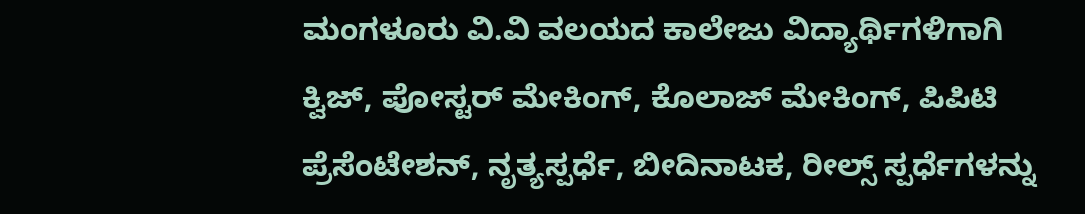ಮಂಗಳೂರು ವಿ.ವಿ ವಲಯದ ಕಾಲೇಜು ವಿದ್ಯಾರ್ಥಿಗಳಿಗಾಗಿ ಕ್ವಿಜ್, ಪೋಸ್ಟರ್ ಮೇಕಿಂಗ್, ಕೊಲಾಜ್ ಮೇಕಿಂಗ್, ಪಿಪಿಟಿ ಪ್ರೆಸೆಂಟೇಶನ್, ನೃತ್ಯಸ್ಪರ್ಧೆ, ಬೀದಿನಾಟಕ, ರೀಲ್ಸ್ ಸ್ಪರ್ಧೆಗಳನ್ನು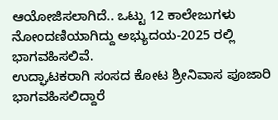ಆಯೋಜಿಸಲಾಗಿದೆ.. ಒಟ್ಟು 12 ಕಾಲೇಜುಗಳು ನೋಂದಣಿಯಾಗಿದ್ದು ಅಭ್ಯುದಯ-2025 ರಲ್ಲಿ ಭಾಗವಹಿಸಲಿವೆ.
ಉದ್ಘಾಟಕರಾಗಿ ಸಂಸದ ಕೋಟ ಶ್ರೀನಿವಾಸ ಪೂಜಾರಿ ಭಾಗವಹಿಸಲಿದ್ದಾರೆ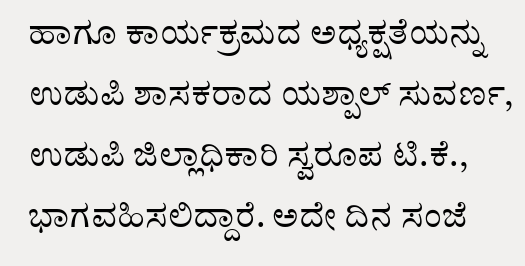ಹಾಗೂ ಕಾರ್ಯಕ್ರಮದ ಅಧ್ಯಕ್ಷತೆಯನ್ನು ಉಡುಪಿ ಶಾಸಕರಾದ ಯಶ್ಪಾಲ್ ಸುವರ್ಣ, ಉಡುಪಿ ಜಿಲ್ಲಾಧಿಕಾರಿ ಸ್ವರೂಪ ಟಿ.ಕೆ., ಭಾಗವಹಿಸಲಿದ್ದಾರೆ. ಅದೇ ದಿನ ಸಂಜೆ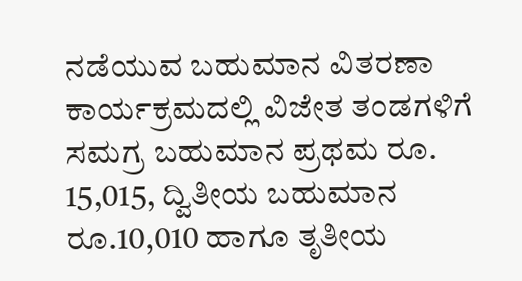ನಡೆಯುವ ಬಹುಮಾನ ವಿತರಣಾ ಕಾರ್ಯಕ್ರಮದಲ್ಲಿ ವಿಜೇತ ತಂಡಗಳಿಗೆ ಸಮಗ್ರ ಬಹುಮಾನ ಪ್ರಥಮ ರೂ. 15,015, ದ್ವಿತೀಯ ಬಹುಮಾನ ರೂ.10,010 ಹಾಗೂ ತೃತೀಯ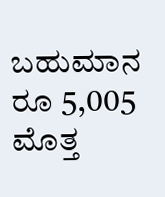ಬಹುಮಾನ ರೂ 5,005 ಮೊತ್ತ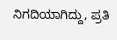ನಿಗದಿಯಾಗಿದ್ದು, ಪ್ರತಿ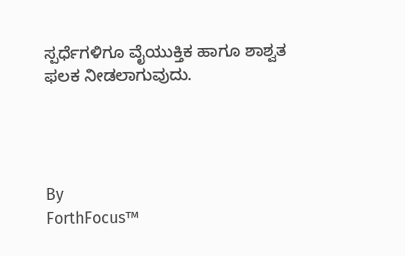ಸ್ಪರ್ಧೆಗಳಿಗೂ ವೈಯುಕ್ತಿಕ ಹಾಗೂ ಶಾಶ್ವತ ಫಲಕ ನೀಡಲಾಗುವುದು.




By
ForthFocus™